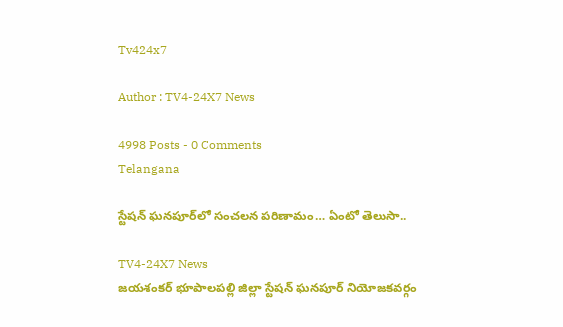Tv424x7

Author : TV4-24X7 News

4998 Posts - 0 Comments
Telangana

స్టేషన్ ఘనపూర్‌లో సంచలన పరిణామం… ఏంటో తెలుసా..

TV4-24X7 News
జయశంకర్ భూపాలపల్లి జిల్లా స్టేషన్ ఘనపూర్ నియోజకవర్గం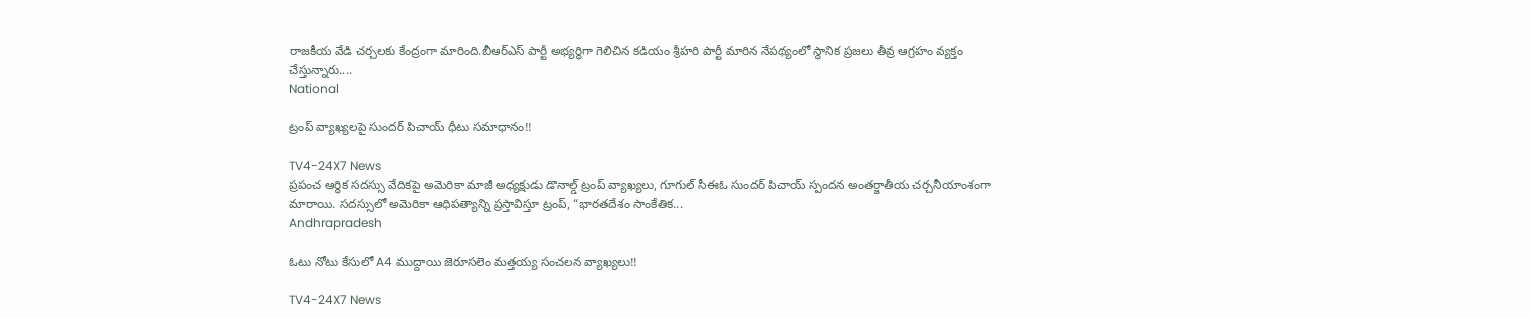రాజకీయ వేడి చర్చలకు కేంద్రంగా మారింది.బీఆర్ఎస్ పార్టీ అభ్యర్థిగా గెలిచిన కడియం శ్రీహరి పార్టీ మారిన నేపథ్యంలో స్థానిక ప్రజలు తీవ్ర ఆగ్రహం వ్యక్తం చేస్తున్నారు....
National

ట్రంప్ వ్యాఖ్యలపై సుందర్ పిచాయ్ ధీటు సమాధానం!!

TV4-24X7 News
ప్రపంచ ఆర్థిక సదస్సు వేదికపై అమెరికా మాజీ అధ్యక్షుడు డొనాల్డ్ ట్రంప్ వ్యాఖ్యలు, గూగుల్ సీఈఓ సుందర్ పిచాయ్ స్పందన అంతర్జాతీయ చర్చనీయాంశంగా మారాయి. సదస్సులో అమెరికా ఆధిపత్యాన్ని ప్రస్తావిస్తూ ట్రంప్, “భారతదేశం సాంకేతిక...
Andhrapradesh

ఓటు నోటు కేసులో A4 ముద్దాయి జెరూసలెం మత్తయ్య సంచలన వ్యాఖ్యలు!!

TV4-24X7 News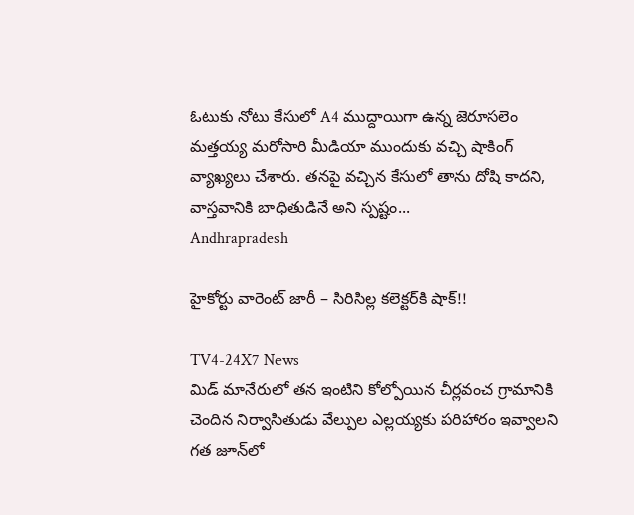ఓటుకు నోటు కేసులో A4 ముద్దాయిగా ఉన్న జెరూసలెం మత్తయ్య మరోసారి మీడియా ముందుకు వచ్చి షాకింగ్ వ్యాఖ్యలు చేశారు. తనపై వచ్చిన కేసులో తాను దోషి కాదని, వాస్తవానికి బాధితుడినే అని స్పష్టం...
Andhrapradesh

హైకోర్టు వారెంట్ జారీ – సిరిసిల్ల కలెక్టర్‌కి షాక్!!

TV4-24X7 News
మిడ్ మానేరులో తన ఇంటిని కోల్పోయిన చీర్లవంచ గ్రామానికి చెందిన నిర్వాసితుడు వేల్పుల ఎల్లయ్యకు పరిహారం ఇవ్వాలని గత జూన్‌లో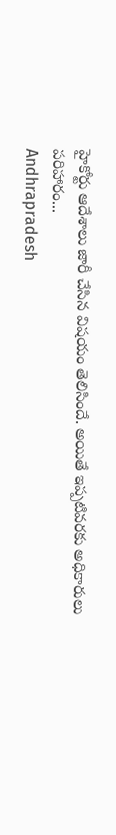హైకోర్టు ఆదేశాలు జారీ చేసిన విషయం తెలిసిందే. అయితే ఇప్పటివరకు అధికారులు పరిహారం...
Andhrapradesh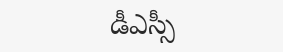డీఎస్సీ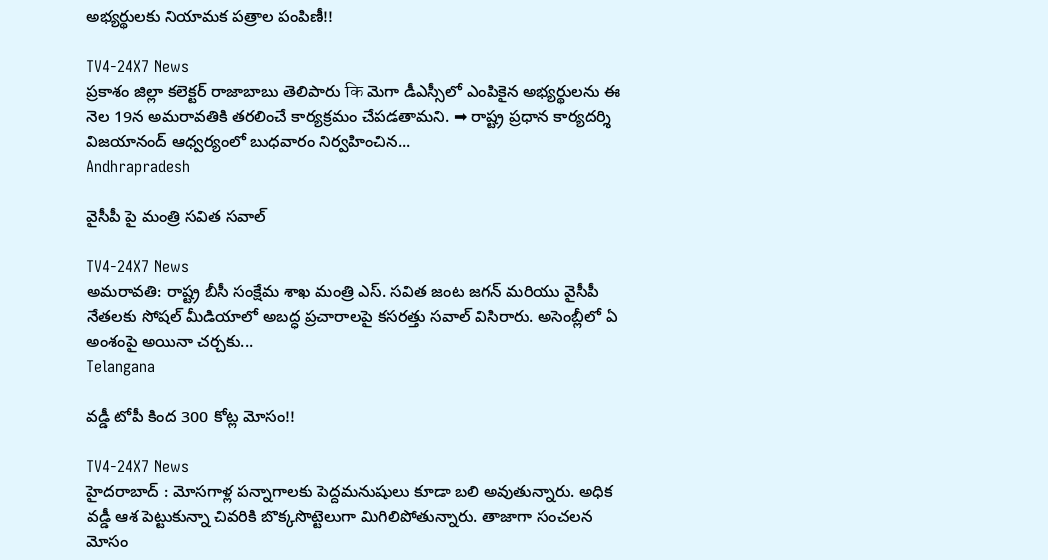అభ్యర్థులకు నియామక పత్రాల పంపిణీ!!

TV4-24X7 News
ప్రకాశం జిల్లా కలెక్టర్ రాజాబాబు తెలిపారు कि మెగా డీఎస్సీలో ఎంపికైన అభ్యర్థులను ఈ నెల 19న అమరావతికి తరలించే కార్యక్రమం చేపడతామని. ➡ రాష్ట్ర ప్రధాన కార్యదర్శి విజయానంద్ ఆధ్వర్యంలో బుధవారం నిర్వహించిన...
Andhrapradesh

వైసీపీ పై మంత్రి సవిత సవాల్

TV4-24X7 News
అమరావతి: రాష్ట్ర బీసీ సంక్షేమ శాఖ మంత్రి ఎస్. సవిత జంట జగన్ మరియు వైసీపీ నేతలకు సోషల్ మీడియాలో అబద్ధ ప్రచారాలపై కసరత్తు సవాల్ విసిరారు. అసెంబ్లీలో ఏ అంశంపై అయినా చర్చకు...
Telangana

వడ్డీ టోపీ కింద 300 కోట్ల మోసం!!

TV4-24X7 News
హైదరాబాద్‌ : మోసగాళ్ల పన్నాగాలకు పెద్దమనుషులు కూడా బలి అవుతున్నారు. అధిక వడ్డీ ఆశ పెట్టుకున్నా చివరికి బొక్కసొట్టెలుగా మిగిలిపోతున్నారు. తాజాగా సంచలన మోసం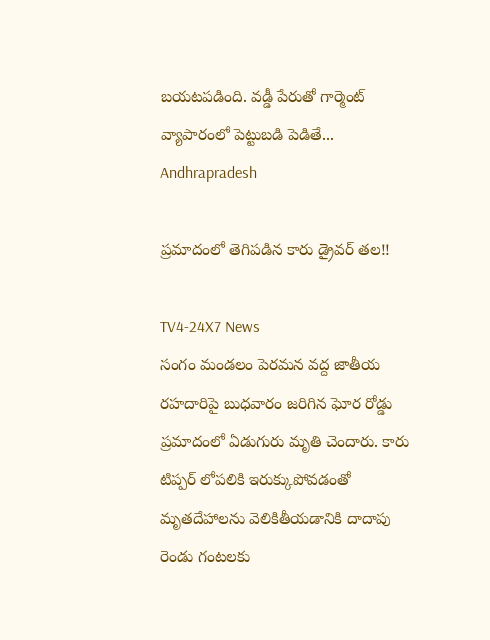బయటపడింది. వడ్డీ పేరుతో గార్మెంట్‌ వ్యాపారంలో పెట్టుబడి పెడితే...
Andhrapradesh

ప్రమాదంలో తెగిపడిన కారు డ్రైవర్ తల!!

TV4-24X7 News
సంగం మండలం పెరమన వద్ద జాతీయ రహదారిపై బుధవారం జరిగిన ఘోర రోడ్డు ప్రమాదంలో ఏడుగురు మృతి చెందారు. కారు టిప్పర్ లోపలికి ఇరుక్కుపోవడంతో మృతదేహాలను వెలికితీయడానికి దాదాపు రెండు గంటలకు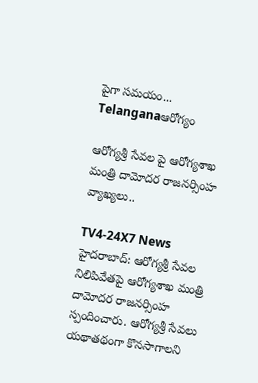పైగా సమయం...
Telanganaఆరోగ్యం

ఆరోగ్యశ్రీ సేవల పై ఆరోగ్యశాఖ మంత్రి దామోదర రాజనర్సింహ వ్యాఖ్యలు..

TV4-24X7 News
హైదరాబాద్‌: ఆరోగ్యశ్రీ సేవల నిలిపివేతపై ఆరోగ్యశాఖ మంత్రి దామోదర రాజనర్సింహ స్పందించారు. ఆరోగ్యశ్రీ సేవలు యథాతథంగా కొనసాగాలని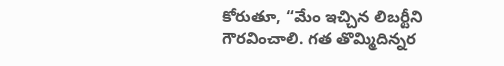కోరుతూ, “మేం ఇచ్చిన లిబర్టీని గౌరవించాలి. గత తొమ్మిదిన్నర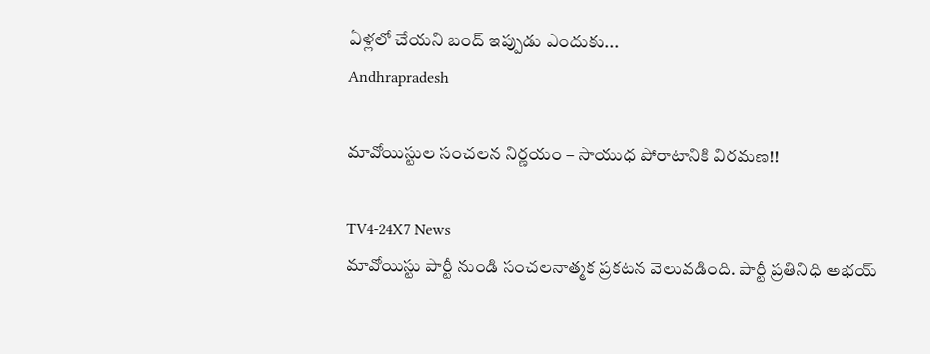ఏళ్లలో చేయని బంద్‌ ఇప్పుడు ఎందుకు...
Andhrapradesh

మావోయిస్టుల సంచలన నిర్ణయం – సాయుధ పోరాటానికి విరమణ!!

TV4-24X7 News
మావోయిస్టు పార్టీ నుండి సంచలనాత్మక ప్రకటన వెలువడింది. పార్టీ ప్రతినిధి అభయ్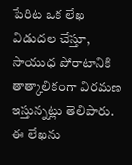పేరిట ఒక లేఖ విడుదల చేస్తూ, సాయుధ పోరాటానికి తాత్కాలికంగా విరమణ ఇస్తున్నట్లు తెలిపారు. ఈ లేఖను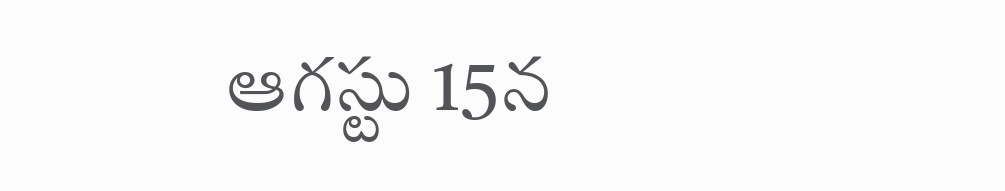ఆగస్టు 15న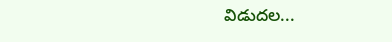విడుదల...